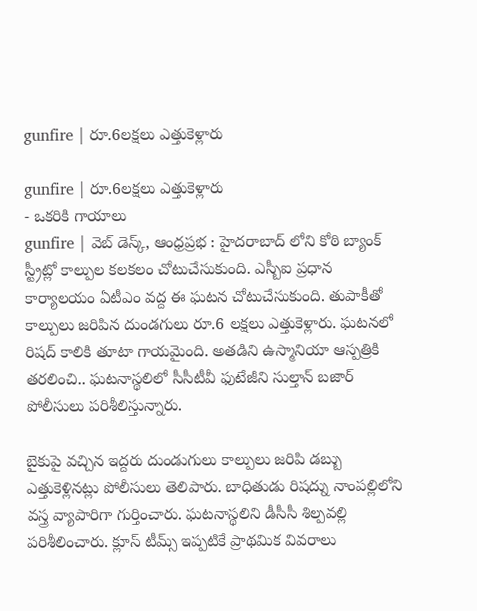gunfire | రూ.6లక్షలు ఎత్తుకెళ్లారు

gunfire | రూ.6లక్షలు ఎత్తుకెళ్లారు
- ఒకరికి గాయాలు
gunfire | వెబ్ డెస్క్, ఆంధ్రప్రభ : హైదరాబాద్ లోని కోఠి బ్యాంక్ స్ట్రీట్లో కాల్పుల కలకలం చోటుచేసుకుంది. ఎస్బీఐ ప్రధాన కార్యాలయం ఏటీఎం వద్ద ఈ ఘటన చోటుచేసుకుంది. తుపాకీతో కాల్పులు జరిపిన దుండగులు రూ.6 లక్షలు ఎత్తుకెళ్లారు. ఘటనలో రిషద్ కాలికి తూటా గాయమైంది. అతడిని ఉస్మానియా ఆస్పత్రికి తరలించి.. ఘటనాస్థలిలో సీసీటీవీ ఫుటేజీని సుల్తాన్ బజార్ పోలీసులు పరిశీలిస్తున్నారు.

బైకుపై వచ్చిన ఇద్దరు దుండుగులు కాల్పులు జరిపి డబ్బు ఎత్తుకెళ్లినట్లు పోలీసులు తెలిపారు. బాధితుడు రిషద్ను నాంపల్లిలోని వస్త్ర వ్యాపారిగా గుర్తించారు. ఘటనాస్థలిని డీసీసీ శిల్పవల్లి పరిశీలించారు. క్లూస్ టీమ్స్ ఇప్పటికే ప్రాథమిక వివరాలు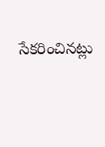సేకరించినట్లు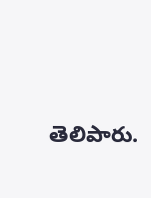తెలిపారు.